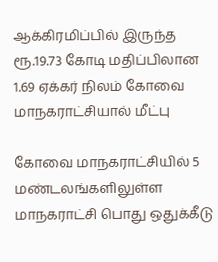ஆக்கிரமிப்பில் இருந்த ரூ.19.73 கோடி மதிப்பிலான 1.69 ஏக்கர் நிலம் கோவை மாநகராட்சியால் மீட்பு

கோவை மாநகராட்சியில் 5 மண்டலங்களிலுள்ள மாநகராட்சி பொது ஒதுக்கீடு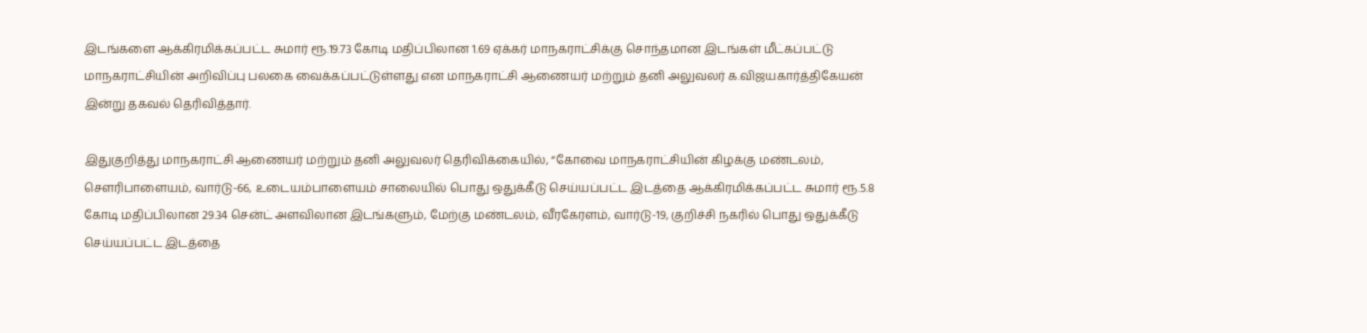இடங்களை ஆக்கிரமிக்கப்பட்ட சுமார் ரூ.19.73 கோடி மதிப்பிலான 1.69 ஏக்கர் மாநகராட்சிக்கு சொந்தமான இடங்கள் மீட்கப்பட்டு மாநகராட்சியின் அறிவிப்பு பலகை வைக்கப்பட்டுள்ளது என மாநகராட்சி ஆணையர் மற்றும் தனி அலுவலர் க.விஜயகார்த்திகேயன் இன்று தகவல் தெரிவித்தார்.

இதுகுறித்து மாநகராட்சி ஆணையர் மற்றும் தனி அலுவலர் தெரிவிக்கையில், “கோவை மாநகராட்சியின் கிழக்கு மண்டலம், சௌரிபாளையம், வார்டு-66, உடையம்பாளையம் சாலையில் பொது ஒதுக்கீடு செய்யப்பட்ட இடத்தை ஆக்கிரமிக்கப்பட்ட சுமார் ரூ.5.8 கோடி மதிப்பிலான 29.34 சென்ட் அளவிலான இடங்களும், மேற்கு மண்டலம், வீரகேரளம், வார்டு-19, குறிச்சி நகரில் பொது ஒதுக்கீடு செய்யப்பட்ட இடத்தை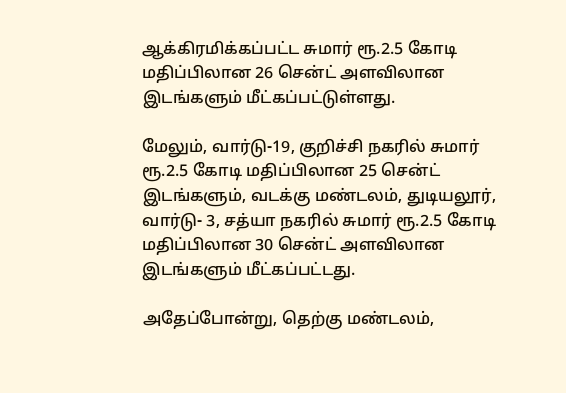ஆக்கிரமிக்கப்பட்ட சுமார் ரூ.2.5 கோடி மதிப்பிலான 26 சென்ட் அளவிலான இடங்களும் மீட்கப்பட்டுள்ளது.

மேலும், வார்டு-19, குறிச்சி நகரில் சுமார் ரூ.2.5 கோடி மதிப்பிலான 25 சென்ட் இடங்களும், வடக்கு மண்டலம், துடியலூர், வார்டு- 3, சத்யா நகரில் சுமார் ரூ.2.5 கோடி மதிப்பிலான 30 சென்ட் அளவிலான இடங்களும் மீட்கப்பட்டது.

அதேப்போன்று, தெற்கு மண்டலம்,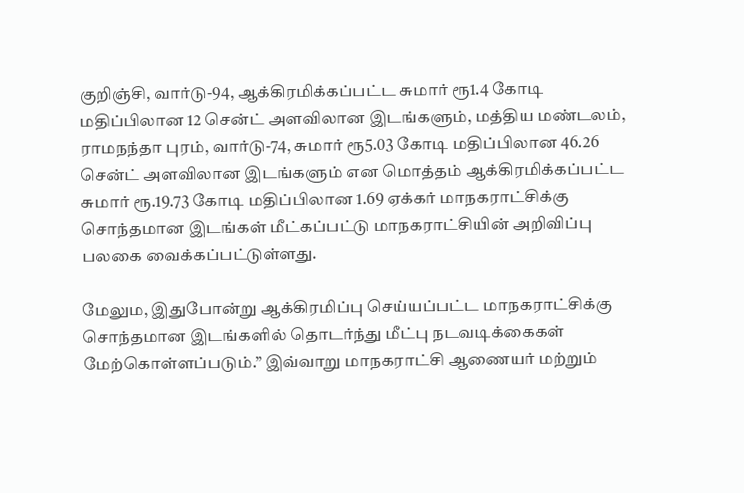குறிஞ்சி, வார்டு-94, ஆக்கிரமிக்கப்பட்ட சுமார் ரூ1.4 கோடி மதிப்பிலான 12 சென்ட் அளவிலான இடங்களும், மத்திய மண்டலம், ராமநந்தா புரம், வார்டு-74, சுமார் ரூ5.03 கோடி மதிப்பிலான 46.26 சென்ட் அளவிலான இடங்களும் என மொத்தம் ஆக்கிரமிக்கப்பட்ட சுமார் ரூ.19.73 கோடி மதிப்பிலான 1.69 ஏக்கர் மாநகராட்சிக்கு சொந்தமான இடங்கள் மீட்கப்பட்டு மாநகராட்சியின் அறிவிப்பு பலகை வைக்கப்பட்டுள்ளது.

மேலும, இதுபோன்று ஆக்கிரமிப்பு செய்யப்பட்ட மாநகராட்சிக்கு சொந்தமான இடங்களில் தொடர்ந்து மீட்பு நடவடிக்கைகள் மேற்கொள்ளப்படும்.” இவ்வாறு மாநகராட்சி ஆணையர் மற்றும்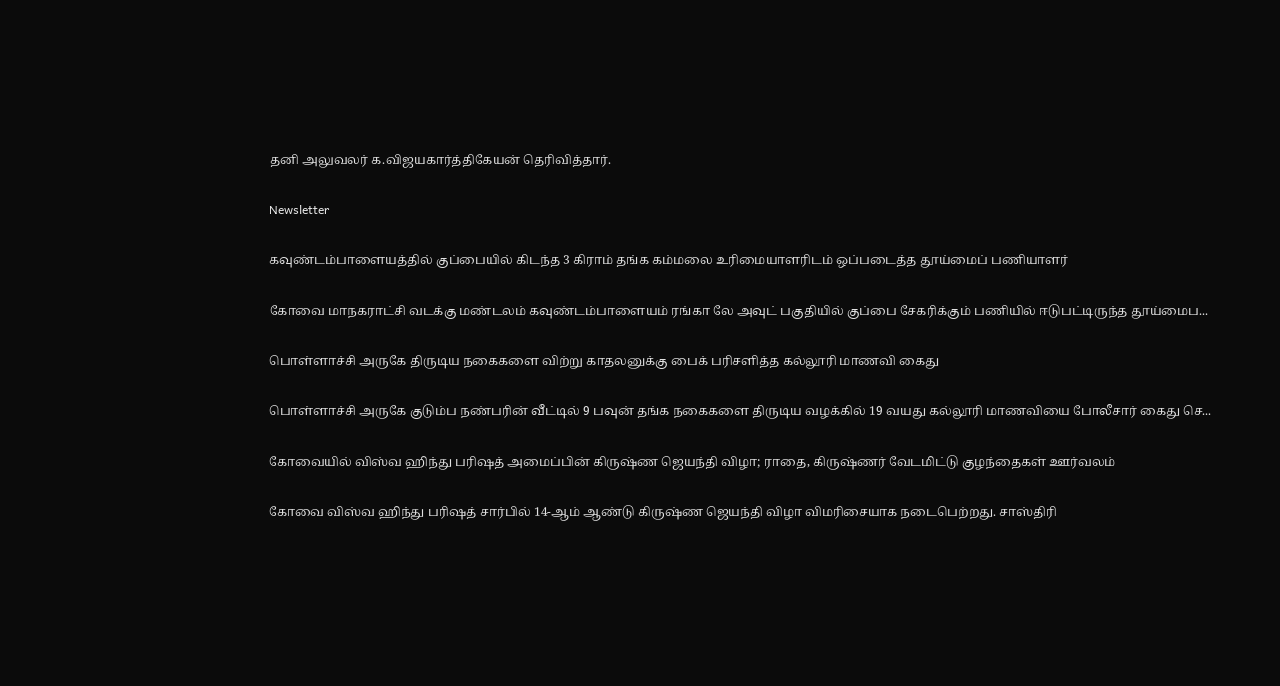தனி அலுவலர் க.விஜயகார்த்திகேயன் தெரிவித்தார்.

Newsletter

கவுண்டம்பாளையத்தில் குப்பையில் கிடந்த 3 கிராம் தங்க கம்மலை உரிமையாளரிடம் ஒப்படைத்த தூய்மைப் பணியாளர்

கோவை மாநகராட்சி வடக்கு மண்டலம் கவுண்டம்பாளையம் ரங்கா லே அவுட் பகுதியில் குப்பை சேகரிக்கும் பணியில் ஈடுபட்டிருந்த தூய்மைப...

பொள்ளாச்சி அருகே திருடிய நகைகளை விற்று காதலனுக்கு பைக் பரிசளித்த கல்லூரி மாணவி கைது

பொள்ளாச்சி அருகே குடும்ப நண்பரின் வீட்டில் 9 பவுன் தங்க நகைகளை திருடிய வழக்கில் 19 வயது கல்லூரி மாணவியை போலீசார் கைது செ...

கோவையில் விஸ்வ ஹிந்து பரிஷத் அமைப்பின் கிருஷ்ண ஜெயந்தி விழா; ராதை, கிருஷ்ணர் வேடமிட்டு குழந்தைகள் ஊர்வலம்

கோவை விஸ்வ ஹிந்து பரிஷத் சார்பில் 14-ஆம் ஆண்டு கிருஷ்ண ஜெயந்தி விழா விமரிசையாக நடைபெற்றது. சாஸ்திரி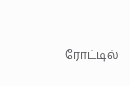ரோட்டில்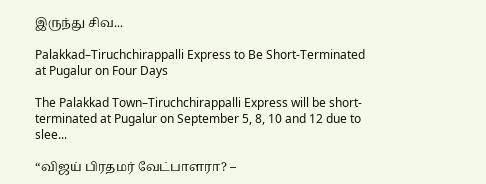இருந்து சிவ...

Palakkad–Tiruchchirappalli Express to Be Short-Terminated at Pugalur on Four Days

The Palakkad Town–Tiruchchirappalli Express will be short-terminated at Pugalur on September 5, 8, 10 and 12 due to slee...

“விஜய் பிரதமர் வேட்பாளரா? –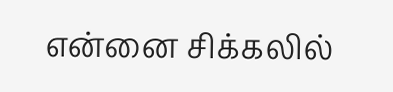என்னை சிக்கலில்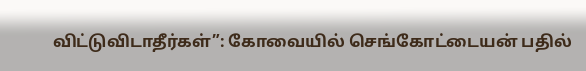விட்டுவிடாதீர்கள்”: கோவையில் செங்கோட்டையன் பதில்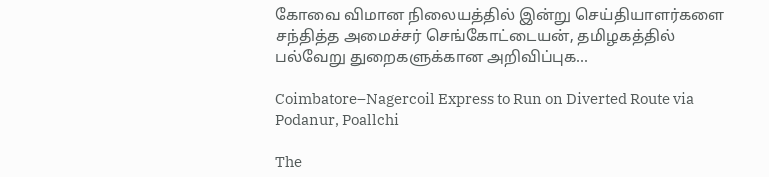கோவை விமான நிலையத்தில் இன்று செய்தியாளர்களை சந்தித்த அமைச்சர் செங்கோட்டையன், தமிழகத்தில் பல்வேறு துறைகளுக்கான அறிவிப்புக...

Coimbatore–Nagercoil Express to Run on Diverted Route via Podanur, Poallchi

The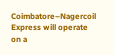Coimbatore–Nagercoil Express will operate on a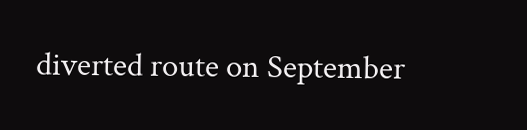diverted route on September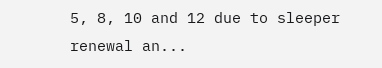5, 8, 10 and 12 due to sleeper renewal an...